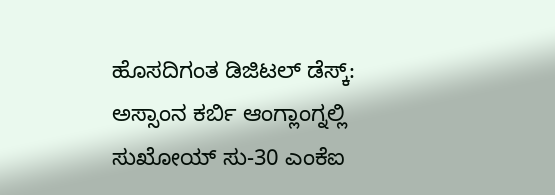ಹೊಸದಿಗಂತ ಡಿಜಿಟಲ್ ಡೆಸ್ಕ್:
ಅಸ್ಸಾಂನ ಕರ್ಬಿ ಆಂಗ್ಲಾಂಗ್ನಲ್ಲಿ ಸುಖೋಯ್ ಸು-30 ಎಂಕೆಐ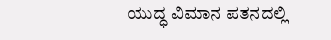ಯುದ್ಧ ವಿಮಾನ ಪತನದಲ್ಲಿ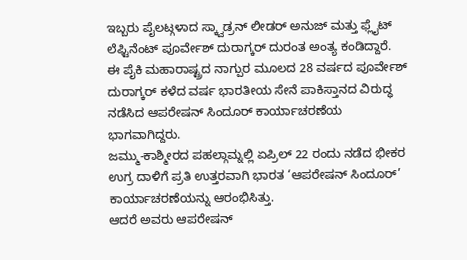ಇಬ್ಬರು ಪೈಲಟ್ಗಳಾದ ಸ್ಕ್ವಾಡ್ರನ್ ಲೀಡರ್ ಅನುಜ್ ಮತ್ತು ಫ್ಲೈಟ್ ಲೆಫ್ಟಿನೆಂಟ್ ಪೂರ್ವೇಶ್ ದುರಾಗ್ಕರ್ ದುರಂತ ಅಂತ್ಯ ಕಂಡಿದ್ದಾರೆ.
ಈ ಪೈಕಿ ಮಹಾರಾಷ್ಟ್ರದ ನಾಗ್ಪುರ ಮೂಲದ 28 ವರ್ಷದ ಪೂರ್ವೇಶ್ ದುರಾಗ್ಕರ್ ಕಳೆದ ವರ್ಷ ಭಾರತೀಯ ಸೇನೆ ಪಾಕಿಸ್ತಾನದ ವಿರುದ್ಧ ನಡೆಸಿದ ಆಪರೇಷನ್ ಸಿಂದೂರ್ ಕಾರ್ಯಾಚರಣೆಯ ಭಾಗವಾಗಿದ್ದರು.
ಜಮ್ಮು-ಕಾಶ್ಮೀರದ ಪಹಲ್ಗಾಮ್ನಲ್ಲಿ ಏಪ್ರಿಲ್ 22 ರಂದು ನಡೆದ ಭೀಕರ ಉಗ್ರ ದಾಳಿಗೆ ಪ್ರತಿ ಉತ್ತರವಾಗಿ ಭಾರತ ‘ಆಪರೇಷನ್ ಸಿಂದೂರ್’ ಕಾರ್ಯಾಚರಣೆಯನ್ನು ಆರಂಭಿಸಿತ್ತು.
ಆದರೆ ಅವರು ಆಪರೇಷನ್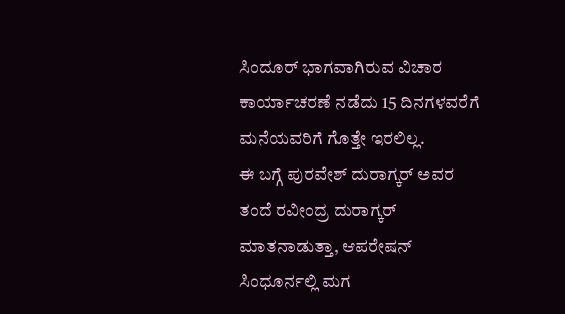ಸಿಂದೂರ್ ಭಾಗವಾಗಿರುವ ವಿಚಾರ ಕಾರ್ಯಾಚರಣೆ ನಡೆದು 15 ದಿನಗಳವರೆಗೆ ಮನೆಯವರಿಗೆ ಗೊತ್ತೇ ಇರಲಿಲ್ಲ.
ಈ ಬಗ್ಗೆ ಪುರವೇಶ್ ದುರಾಗ್ಕರ್ ಅವರ ತಂದೆ ರವೀಂದ್ರ ದುರಾಗ್ಕರ್ ಮಾತನಾಡುತ್ತಾ, ಆಪರೇಷನ್ ಸಿಂಧೂರ್ನಲ್ಲಿ ಮಗ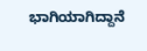ಭಾಗಿಯಾಗಿದ್ದಾನೆ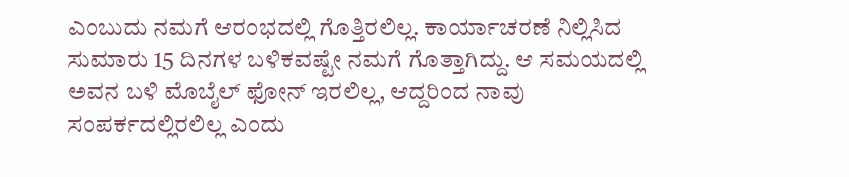ಎಂಬುದು ನಮಗೆ ಆರಂಭದಲ್ಲಿ ಗೊತ್ತಿರಲಿಲ್ಲ. ಕಾರ್ಯಾಚರಣೆ ನಿಲ್ಲಿಸಿದ ಸುಮಾರು 15 ದಿನಗಳ ಬಳಿಕವಷ್ಟೇ ನಮಗೆ ಗೊತ್ತಾಗಿದ್ದು. ಆ ಸಮಯದಲ್ಲಿ ಅವನ ಬಳಿ ಮೊಬೈಲ್ ಫೋನ್ ಇರಲಿಲ್ಲ, ಆದ್ದರಿಂದ ನಾವು ಸಂಪರ್ಕದಲ್ಲಿರಲಿಲ್ಲ ಎಂದು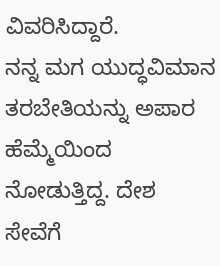ವಿವರಿಸಿದ್ದಾರೆ.
ನನ್ನ ಮಗ ಯುದ್ಧವಿಮಾನ ತರಬೇತಿಯನ್ನು ಅಪಾರ ಹೆಮ್ಮೆಯಿಂದ ನೋಡುತ್ತಿದ್ದ. ದೇಶ ಸೇವೆಗೆ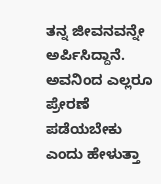ತನ್ನ ಜೀವನವನ್ನೇ ಅರ್ಪಿಸಿದ್ದಾನೆ. ಅವನಿಂದ ಎಲ್ಲರೂ ಪ್ರೇರಣೆ ಪಡೆಯಬೇಕು ಎಂದು ಹೇಳುತ್ತಾ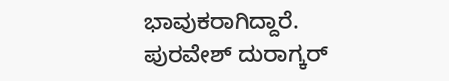ಭಾವುಕರಾಗಿದ್ದಾರೆ.
ಪುರವೇಶ್ ದುರಾಗ್ಕರ್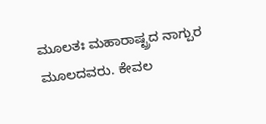ಮೂಲತಃ ಮಹಾರಾಷ್ಟ್ರದ ನಾಗ್ಪುರ ಮೂಲದವರು. ಕೇವಲ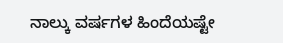ನಾಲ್ಕು ವರ್ಷಗಳ ಹಿಂದೆಯಷ್ಟೇ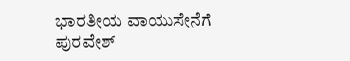ಭಾರತೀಯ ವಾಯುಸೇನೆಗೆ ಪುರವೇಶ್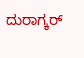ದುರಾಗ್ಕರ್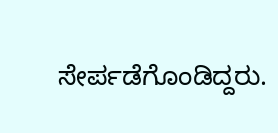ಸೇರ್ಪಡೆಗೊಂಡಿದ್ದರು.